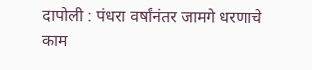दापोली : पंधरा वर्षांनंतर जामगे धरणाचे काम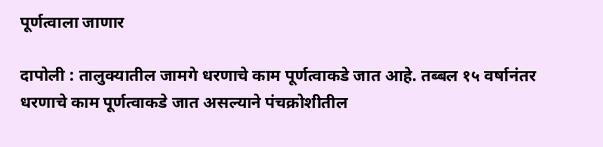पूर्णत्वाला जाणार

दापोली : तालुक्यातील जामगे धरणाचे काम पूर्णत्वाकडे जात आहे. तब्बल १५ वर्षानंतर धरणाचे काम पूर्णत्वाकडे जात असल्याने पंचक्रोशीतील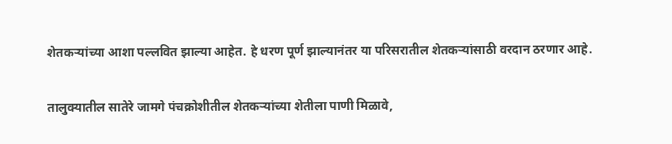शेतकऱ्यांच्या आशा पल्लवित झाल्या आहेत. हे धरण पूर्ण झाल्यानंतर या परिसरातील शेतकऱ्यांसाठी वरदान ठरणार आहे.

तालुक्यातील सातेरे जामगे पंचक्रोशीतील शेतकऱ्यांच्या शेतीला पाणी मिळावे,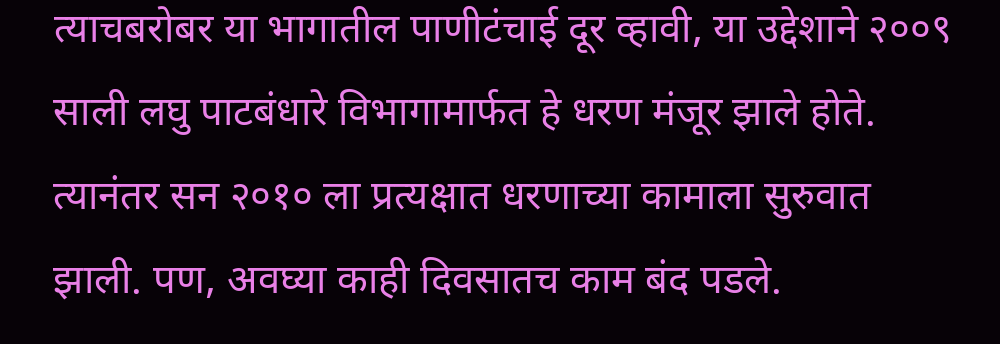त्याचबरोबर या भागातील पाणीटंचाई दूर व्हावी, या उद्देशाने २००९ साली लघु पाटबंधारे विभागामार्फत हे धरण मंजूर झाले होते. त्यानंतर सन २०१० ला प्रत्यक्षात धरणाच्या कामाला सुरुवात झाली. पण, अवघ्या काही दिवसातच काम बंद पडले.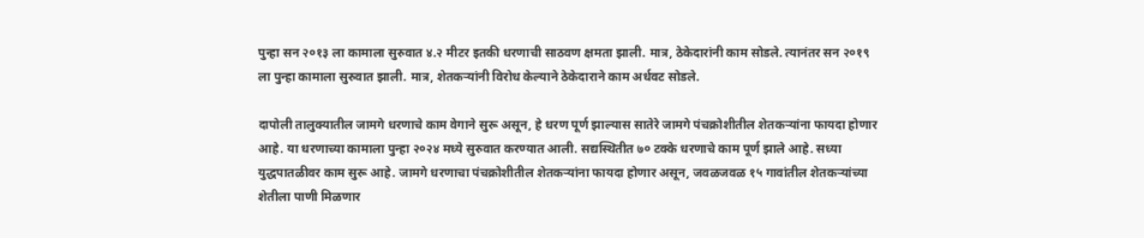पुन्हा सन २०१३ ला कामाला सुरुवात ४.२ मीटर इतकी धरणाची साठवण क्षमता झाली. मात्र, ठेकेदारांनी काम सोडले. त्यानंतर सन २०१९ ला पुन्हा कामाला सुरुवात झाली. मात्र, शेतकऱ्यांनी विरोध केल्याने ठेकेदाराने काम अर्धवट सोडले.

दापोली तालुक्यातील जामगे धरणाचे काम वेगाने सुरू असून, हे धरण पूर्ण झाल्यास सातेरे जामगे पंचक्रोशीतील शेतकऱ्यांना फायदा होणार आहे. या धरणाच्या कामाला पुन्हा २०२४ मध्ये सुरुवात करण्यात आली. सद्यस्थितीत ७० टक्के धरणाचे काम पूर्ण झाले आहे. सध्या युद्धपातळीवर काम सुरू आहे. जामगे धरणाचा पंचक्रोशीतील शेतकऱ्यांना फायदा होणार असून, जवळजवळ १५ गावांतील शेतकऱ्यांच्या शेतीला पाणी मिळणार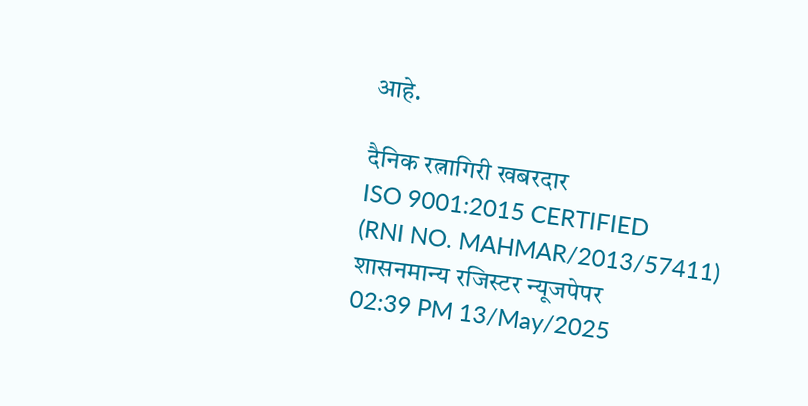आहे.

दैनिक रत्नागिरी खबरदार
ISO 9001:2015 CERTIFIED
(RNI NO. MAHMAR/2013/57411)
शासनमान्य रजिस्टर न्यूजपेपर
02:39 PM 13/May/2025